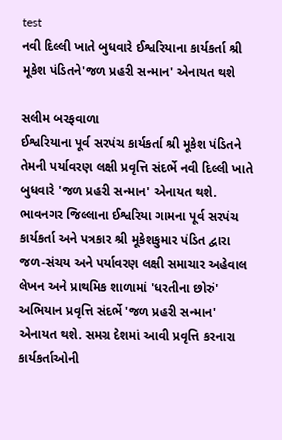test
નવી દિલ્લી ખાતે બુધવારે ઈશ્વરિયાના કાર્યકર્તા શ્રી મૂકેશ પંડિતને'જળ પ્રહરી સન્માન' એનાયત થશે

સલીમ બરફવાળા
ઈશ્વરિયાના પૂર્વ સરપંચ કાર્યકર્તા શ્રી મૂકેશ પંડિતને તેમની પર્યાવરણ લક્ષી પ્રવૃત્તિ સંદર્ભે નવી દિલ્લી ખાતે બુધવારે 'જળ પ્રહરી સન્માન' એનાયત થશે. ભાવનગર જિલ્લાના ઈશ્વરિયા ગામના પૂર્વ સરપંચ કાર્યકર્તા અને પત્રકાર શ્રી મૂકેશકુમાર પંડિત દ્વારા જળ-સંચય અને પર્યાવરણ લક્ષી સમાચાર અહેવાલ લેખન અને પ્રાથમિક શાળામાં 'ધરતીના છોરું' અભિયાન પ્રવૃત્તિ સંદર્ભે 'જળ પ્રહરી સન્માન' એનાયત થશે. સમગ્ર દેશમાં આવી પ્રવૃત્તિ કરનારા કાર્યકર્તાઓની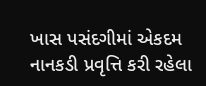ખાસ પસંદગીમાં એકદમ નાનકડી પ્રવૃત્તિ કરી રહેલા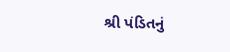શ્રી પંડિતનું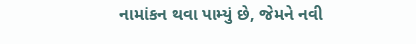નામાંકન થવા પામ્યું છે, જેમને નવી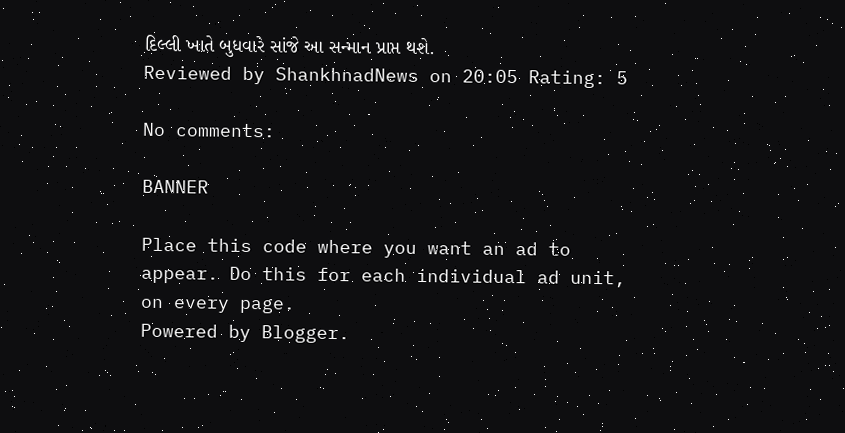દિલ્લી ખાતે બુધવારે સાંજે આ સન્માન પ્રાપ્ત થશે.
Reviewed by ShankhnadNews on 20:05 Rating: 5

No comments:

BANNER

Place this code where you want an ad to appear. Do this for each individual ad unit, on every page.
Powered by Blogger.